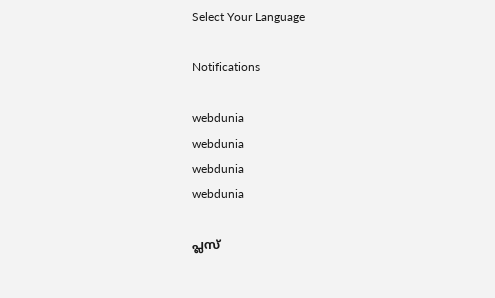Select Your Language

Notifications

webdunia
webdunia
webdunia
webdunia

പ്ലസ്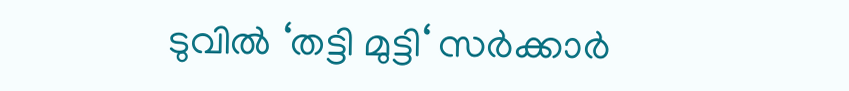ടുവില്‍ ‘തട്ടി മുട്ടി‘ സര്‍ക്കാര്‍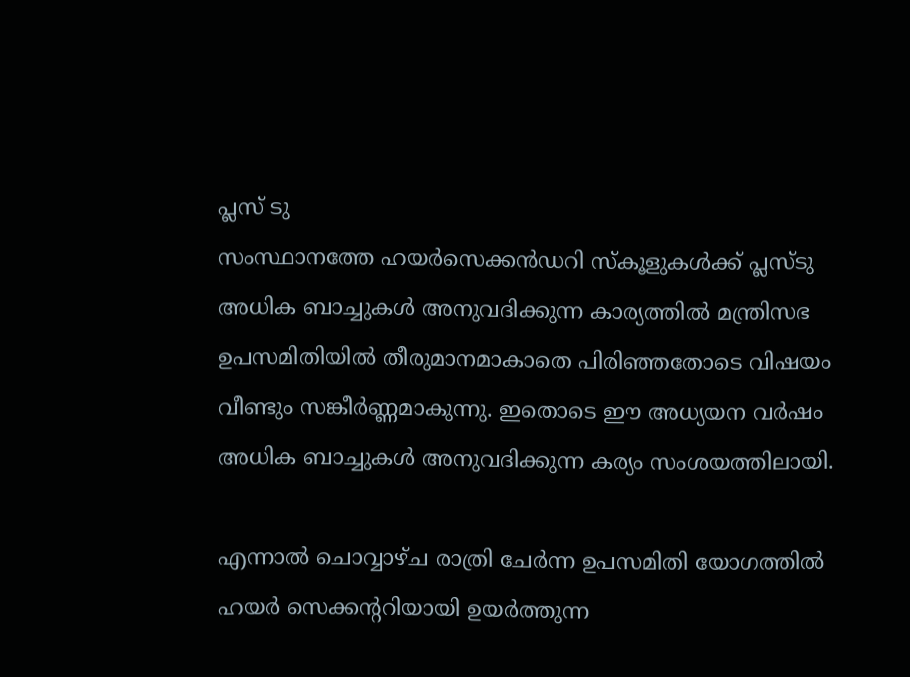പ്ലസ് ടു
സംസ്ഥാനത്തേ ഹയര്‍സെക്കന്‍ഡറി സ്കൂളുകള്‍ക്ക് പ്ലസ്ടു അധിക ബാച്ചുകള്‍ അനുവദിക്കുന്ന കാര്യത്തില്‍ മന്ത്രിസഭ ഉപസമിതിയില്‍ തീരുമാനമാകാതെ പിരിഞ്ഞതോടെ വിഷയം വീണ്ടും സങ്കീര്‍ണ്ണമാകുന്നു. ഇതൊടെ ഈ അധ്യയന വര്‍ഷം അധിക ബാച്ചുകള്‍ അനുവദിക്കുന്ന കര്യം സംശയത്തിലായി.

എന്നാല്‍ ചൊവ്വാഴ്ച രാത്രി ചേര്‍ന്ന ഉപസമിതി യോഗത്തില്‍ ഹയര്‍ സെക്കന്ററിയായി ഉയര്‍ത്തുന്ന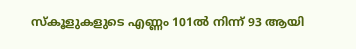സ്‌കൂളുകളുടെ എണ്ണം 101ല്‍ നിന്ന് 93 ആയി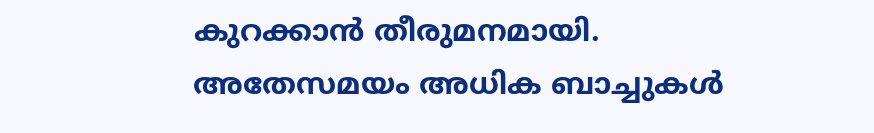കുറക്കാന്‍ തീരുമനമായി. അതേസമയം അധിക ബാച്ചുകള്‍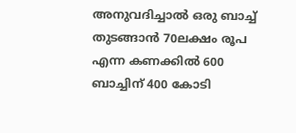അനുവദിച്ചാല്‍ ഒരു ബാച്ച് തുടങ്ങാന്‍ 70ലക്ഷം രൂപ എന്ന കണക്കില്‍ 600 ബാച്ചിന് 400 കോടി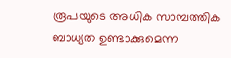രൂപയുടെ അധിക സാമ്പത്തിക ബാധ്യത ഉണ്ടാക്കുമെന്ന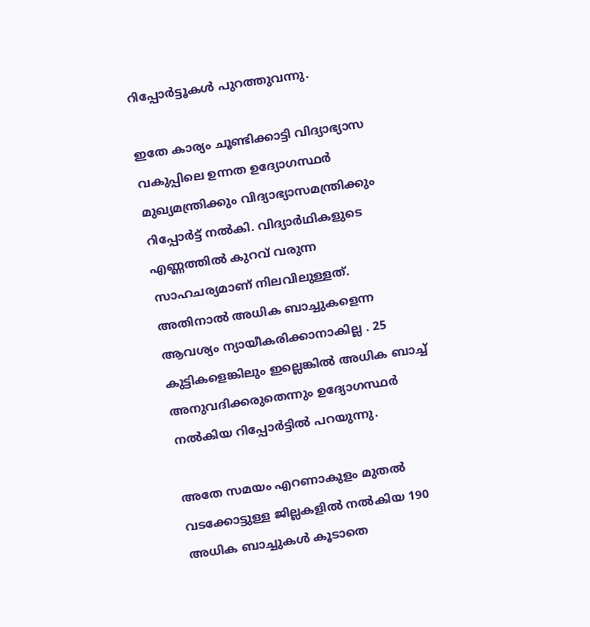റിപ്പോര്‍ട്ടൂകള്‍ പുറത്തുവന്നു.

ഇതേ കാര്യം ചൂണ്ടിക്കാട്ടി വിദ്യാഭ്യാസ വകുപ്പിലെ ഉന്നത ഉദ്യോഗസ്ഥര്‍ മുഖ്യമന്ത്രിക്കും വിദ്യാഭ്യാസമന്ത്രിക്കും റിപ്പോര്‍ട്ട് നല്‍കി. വിദ്യാര്‍ഥികളുടെ എണ്ണത്തില്‍ കുറവ് വരുന്ന സാഹചര്യമാണ് നിലവിലുള്ളത്. അതിനാല്‍ അധിക ബാച്ചുകളെന്ന ആവശ്യം ന്യായീകരിക്കാനാകില്ല . 25 കുട്ടികളെങ്കിലും ഇല്ലെങ്കില്‍ അധിക ബാച്ച് അനുവദിക്കരുതെന്നും ഉദ്യോഗസ്ഥര്‍ നല്‍കിയ റിപ്പോര്‍ട്ടില്‍ പറയുന്നു.

അതേ സമയം എറണാകുളം മുതല്‍ വടക്കോട്ടുള്ള ജില്ലകളില്‍ നല്‍കിയ 190 അധിക ബാച്ചുകള്‍ കൂടാതെ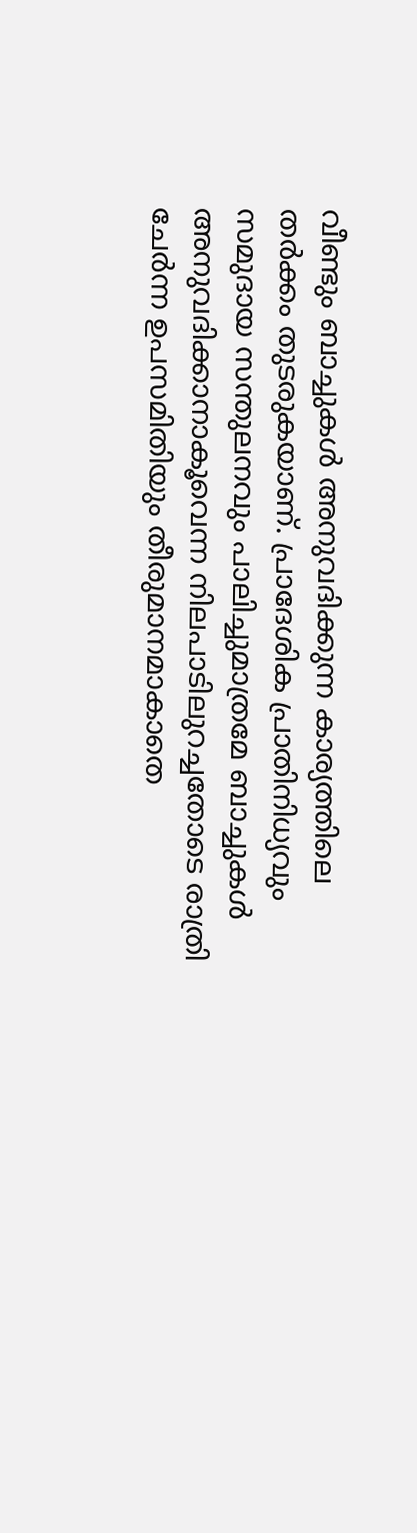വീണ്ടും ബാച്ചുകള്‍ അനുവദിക്കുന്ന കാര്യത്തിലെ തര്‍ക്കം തുടരുകയാണ്. പ്രാദേശിക പ്രാതിനിധ്യവും സമുദായ സന്തുലനവും പാലിച്ചുമാത്രമേ ബാച്ചുകള്‍ അനുവദിക്കാനാകൂവെന്ന നിലപാടിലുറച്ചതോടെ രാത്രി ചേര്‍ന്ന ഉപസമിതിയും തീരുമാനമാകാതെ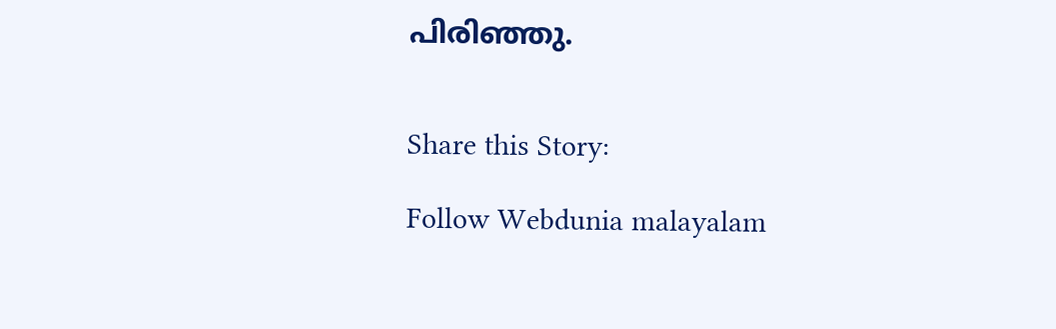പിരിഞ്ഞു.


Share this Story:

Follow Webdunia malayalam